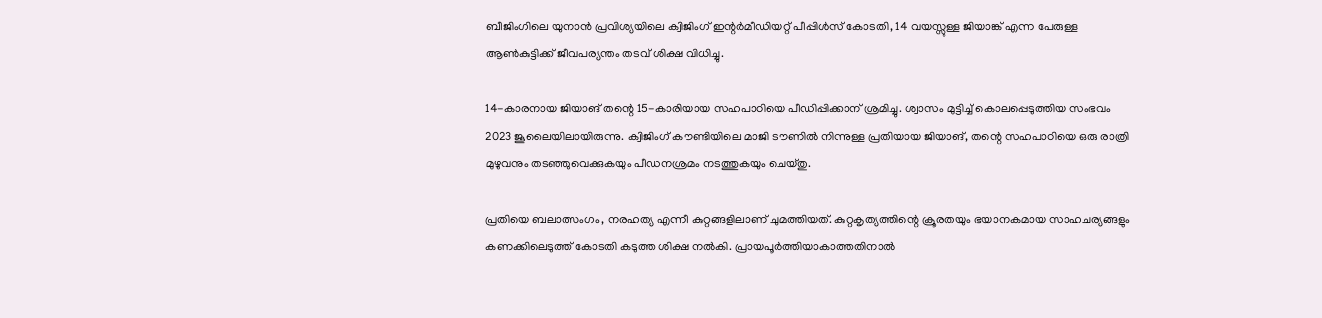ബീജിംഗിലെ യുനാൻ പ്രവിശ്യയിലെ ക്വിജിംഗ് ഇന്റർമീഡിയറ്റ് പീപ്പിൾസ് കോടതി, 14 വയസ്സുള്ള ജിയാങ്ക് എന്ന പേരുള്ള ആൺകുട്ടിക്ക് ജീവപര്യന്തം തടവ് ശിക്ഷ വിധിച്ചു.

14-കാരനായ ജിയാങ് തന്റെ 15-കാരിയായ സഹപാഠിയെ പീഡിപ്പിക്കാന് ശ്രമിച്ചു. ശ്വാസം മുട്ടിച്ച് കൊലപ്പെടുത്തിയ സംഭവം 2023 ജൂലൈയിലായിരുന്നു. ക്വിജിംഗ് കൗണ്ടിയിലെ മാജി ടൗണിൽ നിന്നുള്ള പ്രതിയായ ജിയാങ്, തന്റെ സഹപാഠിയെ ഒരു രാത്രി മുഴുവനും തടഞ്ഞുവെക്കുകയും പീഡനശ്രമം നടത്തുകയും ചെയ്തു.

പ്രതിയെ ബലാത്സംഗം, നരഹത്യ എന്നീ കുറ്റങ്ങളിലാണ് ചുമത്തിയത്. കുറ്റകൃത്യത്തിന്റെ ക്രൂരതയും ഭയാനകമായ സാഹചര്യങ്ങളും കണക്കിലെടുത്ത് കോടതി കടുത്ത ശിക്ഷ നൽകി. പ്രായപൂർത്തിയാകാത്തതിനാൽ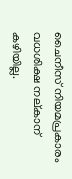ചൈനീസ് നിയമപ്രകാരം വധശിക്ഷ നല്കാന് കഴിയില്ല.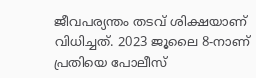ജീവപര്യന്തം തടവ് ശിക്ഷയാണ് വിധിച്ചത്. 2023 ജൂലൈ 8-നാണ് പ്രതിയെ പോലീസ്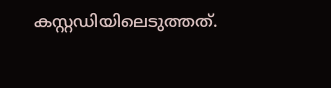കസ്റ്റഡിയിലെടുത്തത്.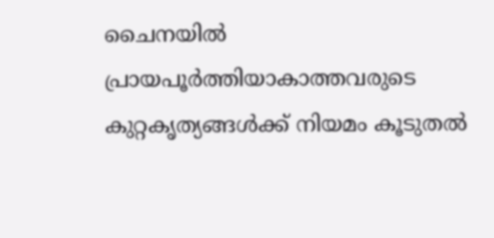ചൈനയിൽ പ്രായപൂർത്തിയാകാത്തവരുടെ കുറ്റകൃത്യങ്ങൾക്ക് നിയമം കൂടുതൽ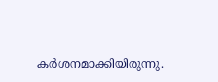കര്‍ശനമാക്കിയിരുന്നു.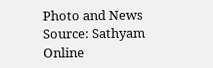Photo and News Source: Sathyam Online